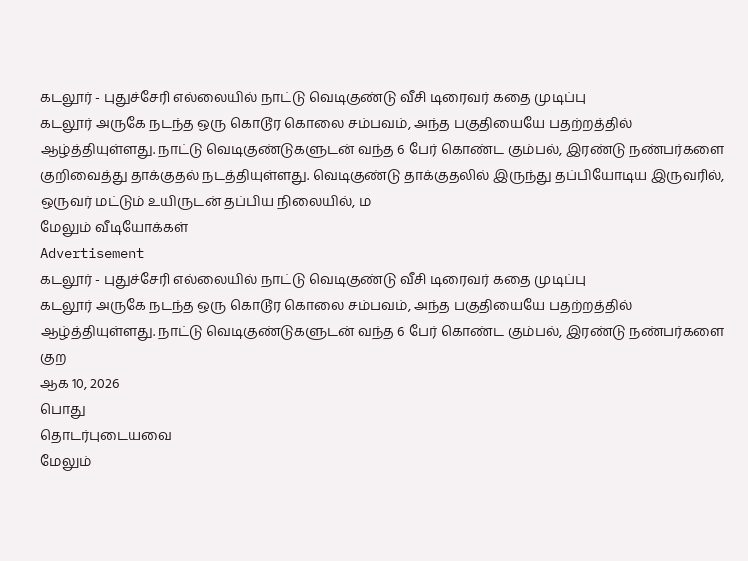கடலூர் - புதுச்சேரி எல்லையில் நாட்டு வெடிகுண்டு வீசி டிரைவர் கதை முடிப்பு
கடலூர் அருகே நடந்த ஒரு கொடூர கொலை சம்பவம், அந்த பகுதியையே பதற்றத்தில் ஆழ்த்தியுள்ளது. நாட்டு வெடிகுண்டுகளுடன் வந்த 6 பேர் கொண்ட கும்பல், இரண்டு நண்பர்களை குறிவைத்து தாக்குதல் நடத்தியுள்ளது. வெடிகுண்டு தாக்குதலில் இருந்து தப்பியோடிய இருவரில், ஒருவர் மட்டும் உயிருடன் தப்பிய நிலையில், ம
மேலும் வீடியோக்கள்
Advertisement
கடலூர் - புதுச்சேரி எல்லையில் நாட்டு வெடிகுண்டு வீசி டிரைவர் கதை முடிப்பு
கடலூர் அருகே நடந்த ஒரு கொடூர கொலை சம்பவம், அந்த பகுதியையே பதற்றத்தில் ஆழ்த்தியுள்ளது. நாட்டு வெடிகுண்டுகளுடன் வந்த 6 பேர் கொண்ட கும்பல், இரண்டு நண்பர்களை குற
ஆக 10, 2026
பொது
தொடர்புடையவை
மேலும்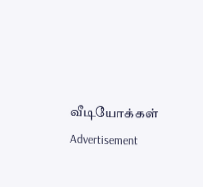வீடியோக்கள்
Advertisement